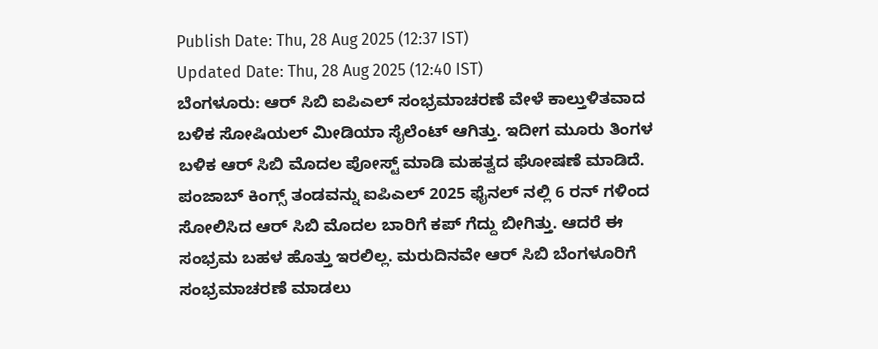Publish Date: Thu, 28 Aug 2025 (12:37 IST)
Updated Date: Thu, 28 Aug 2025 (12:40 IST)
ಬೆಂಗಳೂರು: ಆರ್ ಸಿಬಿ ಐಪಿಎಲ್ ಸಂಭ್ರಮಾಚರಣೆ ವೇಳೆ ಕಾಲ್ತುಳಿತವಾದ ಬಳಿಕ ಸೋಷಿಯಲ್ ಮೀಡಿಯಾ ಸೈಲೆಂಟ್ ಆಗಿತ್ತು. ಇದೀಗ ಮೂರು ತಿಂಗಳ ಬಳಿಕ ಆರ್ ಸಿಬಿ ಮೊದಲ ಪೋಸ್ಟ್ ಮಾಡಿ ಮಹತ್ವದ ಘೋಷಣೆ ಮಾಡಿದೆ.
ಪಂಜಾಬ್ ಕಿಂಗ್ಸ್ ತಂಡವನ್ನು ಐಪಿಎಲ್ 2025 ಫೈನಲ್ ನಲ್ಲಿ 6 ರನ್ ಗಳಿಂದ ಸೋಲಿಸಿದ ಆರ್ ಸಿಬಿ ಮೊದಲ ಬಾರಿಗೆ ಕಪ್ ಗೆದ್ದು ಬೀಗಿತ್ತು. ಆದರೆ ಈ ಸಂಭ್ರಮ ಬಹಳ ಹೊತ್ತು ಇರಲಿಲ್ಲ. ಮರುದಿನವೇ ಆರ್ ಸಿಬಿ ಬೆಂಗಳೂರಿಗೆ ಸಂಭ್ರಮಾಚರಣೆ ಮಾಡಲು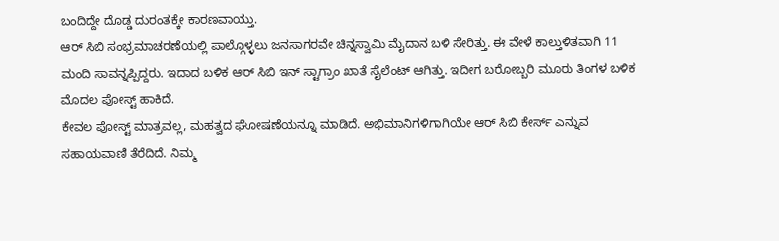ಬಂದಿದ್ದೇ ದೊಡ್ಡ ದುರಂತಕ್ಕೇ ಕಾರಣವಾಯ್ತು.
ಆರ್ ಸಿಬಿ ಸಂಭ್ರಮಾಚರಣೆಯಲ್ಲಿ ಪಾಲ್ಗೊಳ್ಳಲು ಜನಸಾಗರವೇ ಚಿನ್ನಸ್ವಾಮಿ ಮೈದಾನ ಬಳಿ ಸೇರಿತ್ತು. ಈ ವೇಳೆ ಕಾಲ್ತುಳಿತವಾಗಿ 11 ಮಂದಿ ಸಾವನ್ನಪ್ಪಿದ್ದರು. ಇದಾದ ಬಳಿಕ ಆರ್ ಸಿಬಿ ಇನ್ ಸ್ಟಾಗ್ರಾಂ ಖಾತೆ ಸೈಲೆಂಟ್ ಆಗಿತ್ತು. ಇದೀಗ ಬರೋಬ್ಬರಿ ಮೂರು ತಿಂಗಳ ಬಳಿಕ ಮೊದಲ ಪೋಸ್ಟ್ ಹಾಕಿದೆ.
ಕೇವಲ ಪೋಸ್ಟ್ ಮಾತ್ರವಲ್ಲ, ಮಹತ್ವದ ಘೋಷಣೆಯನ್ನೂ ಮಾಡಿದೆ. ಅಭಿಮಾನಿಗಳಿಗಾಗಿಯೇ ಆರ್ ಸಿಬಿ ಕೇರ್ಸ್ ಎನ್ನುವ ಸಹಾಯವಾಣಿ ತೆರೆದಿದೆ. ನಿಮ್ಮ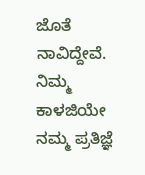ಜೊತೆ ನಾವಿದ್ದೇವೆ. ನಿಮ್ಮ ಕಾಳಜಿಯೇ ನಮ್ಮ ಪ್ರತಿಜ್ಞೆ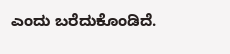ಎಂದು ಬರೆದುಕೊಂಡಿದೆ.